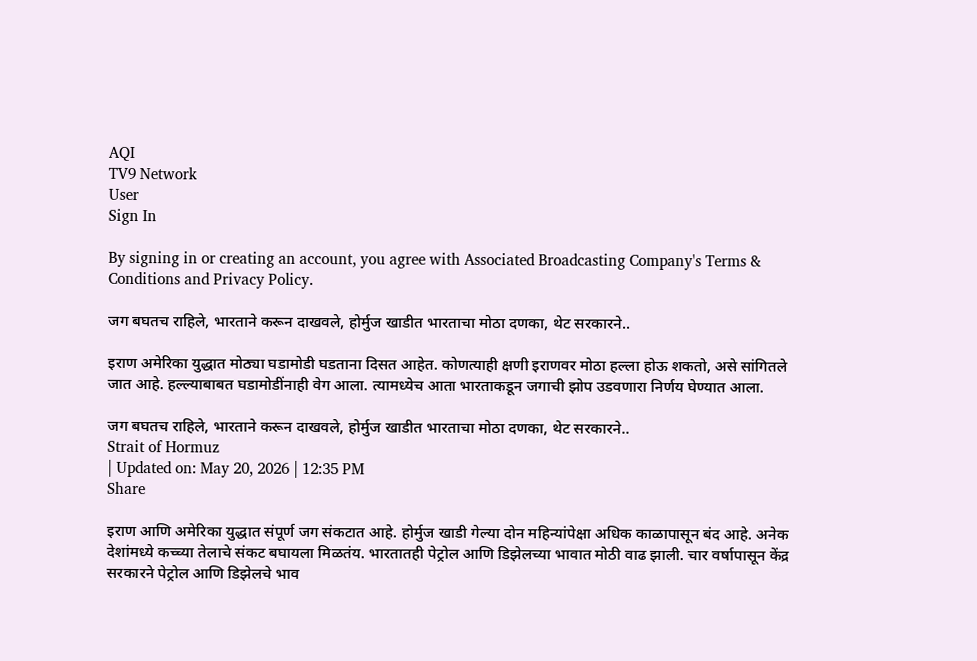AQI
TV9 Network
User
Sign In

By signing in or creating an account, you agree with Associated Broadcasting Company's Terms & Conditions and Privacy Policy.

जग बघतच राहिले, भारताने करून दाखवले, होर्मुज खाडीत भारताचा मोठा दणका, थेट सरकारने..

इराण अमेरिका युद्धात मोठ्या घडामोडी घडताना दिसत आहेत. कोणत्याही क्षणी इराणवर मोठा हल्ला होऊ शकतो, असे सांगितले जात आहे. हल्ल्याबाबत घडामोडींनाही वेग आला. त्यामध्येच आता भारताकडून जगाची झोप उडवणारा निर्णय घेण्यात आला.

जग बघतच राहिले, भारताने करून दाखवले, होर्मुज खाडीत भारताचा मोठा दणका, थेट सरकारने..
Strait of Hormuz
| Updated on: May 20, 2026 | 12:35 PM
Share

इराण आणि अमेरिका युद्धात संपूर्ण जग संकटात आहे. होर्मुज खाडी गेल्या दोन महिन्यांपेक्षा अधिक काळापासून बंद आहे. अनेक देशांमध्ये कच्च्या तेलाचे संकट बघायला मिळतंय. भारतातही पेट्रोल आणि डिझेलच्या भावात मोठी वाढ झाली. चार वर्षापासून केंद्र सरकारने पेट्रोल आणि डिझेलचे भाव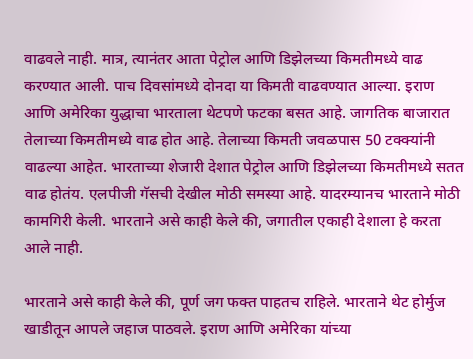वाढवले नाही. मात्र, त्यानंतर आता पेट्रोल आणि डिझेलच्या किमतीमध्ये वाढ करण्यात आली. पाच दिवसांमध्ये दोनदा या किमती वाढवण्यात आल्या. इराण आणि अमेरिका युद्धाचा भारताला थेटपणे फटका बसत आहे. जागतिक बाजारात तेलाच्या किमतीमध्ये वाढ होत आहे. तेलाच्या किमती जवळपास 50 टक्क्यांनी वाढल्या आहेत. भारताच्या शेजारी देशात पेट्रोल आणि डिझेलच्या किमतीमध्ये सतत वाढ होतंय. एलपीजी गॅसची देखील मोठी समस्या आहे. यादरम्यानच भारताने मोठी कामगिरी केली. भारताने असे काही केले की, जगातील एकाही देशाला हे करता आले नाही.

भारताने असे काही केले की, पूर्ण जग फक्त पाहतच राहिले. भारताने थेट होर्मुज खाडीतून आपले जहाज पाठवले. इराण आणि अमेरिका यांच्या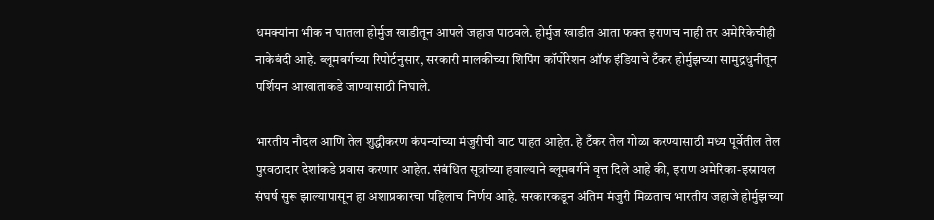धमक्यांना भीक न घातला होर्मुज खाडीतून आपले जहाज पाठवले. होर्मुज खाडीत आता फक्त इराणच नाही तर अमेरिकेचीही नाकेबंदी आहे. ब्लूमबर्गच्या रिपोर्टनुसार, सरकारी मालकीच्या शिपिंग कॉर्पोरेशन ऑफ इंडियाचे टँकर होर्मुझच्या सामुद्रधुनीतून पर्शियन आखाताकडे जाण्यासाठी निघाले.

भारतीय नौदल आणि तेल शुद्धीकरण कंपन्यांच्या मंजुरीची वाट पाहत आहेत. हे टँकर तेल गोळा करण्यासाठी मध्य पूर्वेतील तेल पुरवठादार देशांकडे प्रवास करणार आहेत. संबंधित सूत्रांच्या हवाल्याने ब्लूमबर्गने वृत्त दिले आहे की, इराण अमेरिका-इस्रायल संघर्ष सुरू झाल्यापासून हा अशाप्रकारचा पहिलाच निर्णय आहे. सरकारकडून अंतिम मंजुरी मिळताच भारतीय जहाजे होर्मुझच्या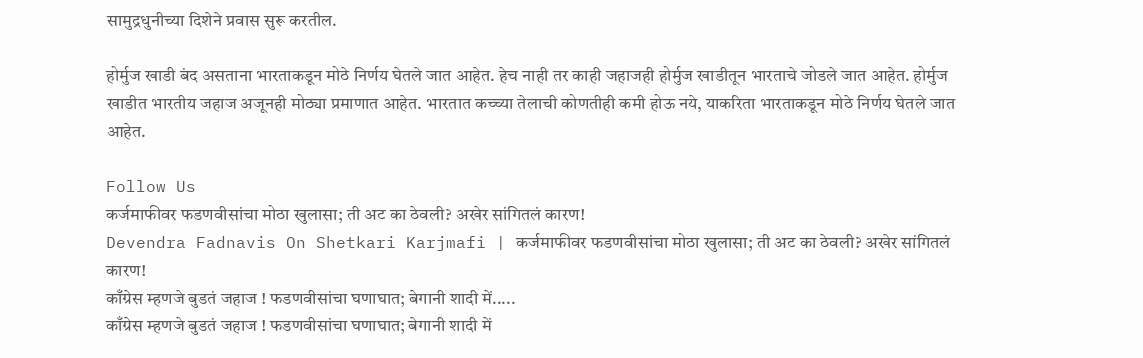सामुद्रधुनीच्या दिशेने प्रवास सुरू करतील.

होर्मुज खाडी बंद असताना भारताकडून मोठे निर्णय घेतले जात आहेत. हेच नाही तर काही जहाजही होर्मुज खाडीतून भारताचे जोडले जात आहेत. होर्मुज खाडीत भारतीय जहाज अजूनही मोठ्या प्रमाणात आहेत. भारतात कच्च्या तेलाची कोणतीही कमी होऊ नये, याकरिता भारताकडून मोठे निर्णय घेतले जात आहेत.

Follow Us
कर्जमाफीवर फडणवीसांचा मोठा खुलासा; ती अट का ठेवली? अखेर सांगितलं कारण!
Devendra Fadnavis On Shetkari Karjmafi | कर्जमाफीवर फडणवीसांचा मोठा खुलासा; ती अट का ठेवली? अखेर सांगितलं कारण!
काँग्रेस म्हणजे बुडतं जहाज ! फडणवीसांचा घणाघात; बेगानी शादी में.....
काँग्रेस म्हणजे बुडतं जहाज ! फडणवीसांचा घणाघात; बेगानी शादी में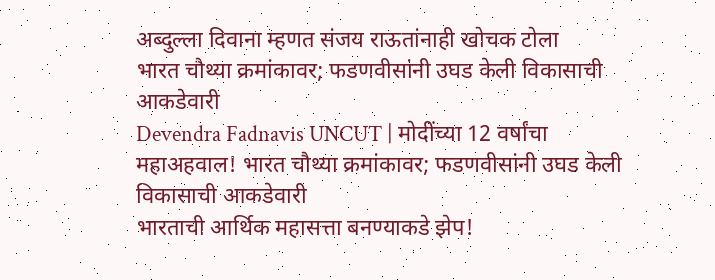अब्दुल्ला दिवाना म्हणत संजय राऊतांनाही खोचक टोला
भारत चौथ्या क्रमांकावर; फडणवीसांनी उघड केली विकासाची आकडेवारी
Devendra Fadnavis UNCUT | मोदींच्या 12 वर्षांचा महाअहवाल! भारत चौथ्या क्रमांकावर; फडणवीसांनी उघड केली विकासाची आकडेवारी
भारताची आर्थिक महासत्ता बनण्याकडे झेप!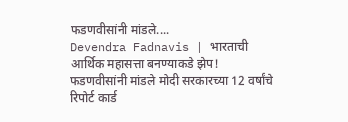फडणवीसांनी मांडले....
Devendra Fadnavis | भारताची आर्थिक महासत्ता बनण्याकडे झेप! फडणवीसांनी मांडले मोदी सरकारच्या 12 वर्षांचे रिपोर्ट कार्ड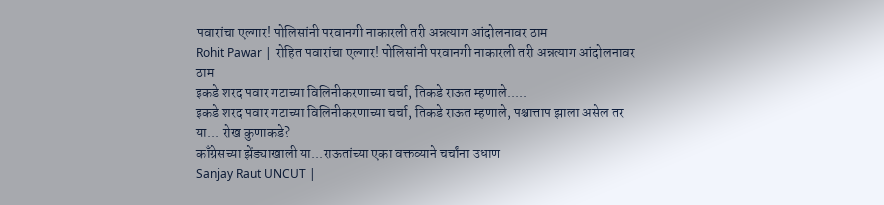पवारांचा एल्गार! पोलिसांनी परवानगी नाकारली तरी अन्नत्याग आंदोलनावर ठाम
Rohit Pawar | रोहित पवारांचा एल्गार! पोलिसांनी परवानगी नाकारली तरी अन्नत्याग आंदोलनावर ठाम
इकडे शरद पवार गटाच्या विलिनीकरणाच्या चर्चा, तिकडे राऊत म्हणाले.....
इकडे शरद पवार गटाच्या विलिनीकरणाच्या चर्चा, तिकडे राऊत म्हणाले, पश्चात्ताप झाला असेल तर या... रोख कुणाकडे?
काँग्रेसच्या झेंड्याखाली या...राऊतांच्या एका वक्तव्याने चर्चांना उधाण
Sanjay Raut UNCUT |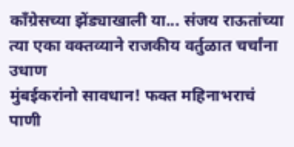काँग्रेसच्या झेंड्याखाली या... संजय राऊतांच्या त्या एका वक्तव्याने राजकीय वर्तुळात चर्चांना उधाण
मुंबईकरांनो सावधान! फक्त महिनाभराचं पाणी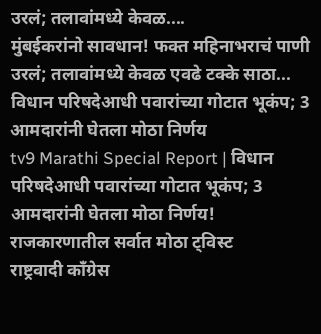उरलं; तलावांमध्ये केवळ....
मुंबईकरांनो सावधान! फक्त महिनाभराचं पाणी उरलं; तलावांमध्ये केवळ एवढे टक्के साठा...
विधान परिषदेआधी पवारांच्या गोटात भूकंप; 3 आमदारांनी घेतला मोठा निर्णय
tv9 Marathi Special Report | विधान परिषदेआधी पवारांच्या गोटात भूकंप; 3 आमदारांनी घेतला मोठा निर्णय! राजकारणातील सर्वात मोठा ट्विस्ट
राष्ट्रवादी काँग्रेस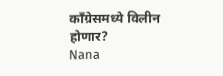काँग्रेसमध्ये विलीन होणार?
Nana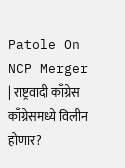Patole On NCP Merger | राष्ट्रवादी काँग्रेस काँग्रेसमध्ये विलीन होणार?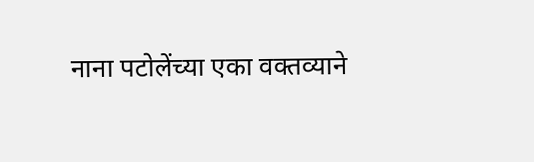नाना पटोलेंच्या एका वक्तव्याने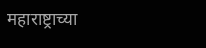महाराष्ट्राच्या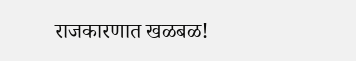राजकारणात खळबळ!